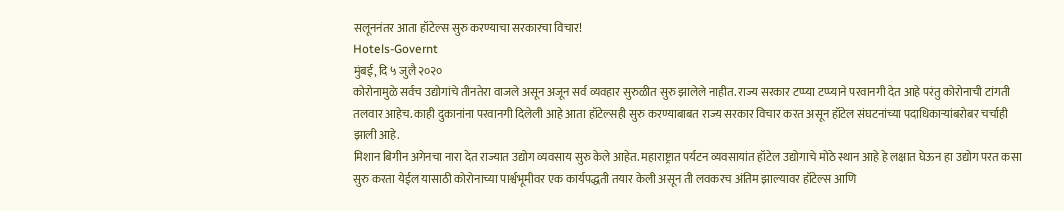सलूननंतर आता हॉटेल्स सुरु करण्याचा सरकारचा विचार!
Hotels-Governt
मुंबई, दि ५ जुलै २०२०
कोरोनामुळे सर्वच उद्योगांचे तीनतेरा वाजले असून अजून सर्व व्यवहार सुरुळीत सुरु झालेले नाहीत. राज्य सरकार टप्प्या टप्प्याने परवानगी देत आहे परंतु कोरोनाची टांगती तलवार आहेच. काही दुकानांना परवानगी दिलेली आहे आता हॉटेल्सही सुरु करण्याबाबत राज्य सरकार विचार करत असून हॉटेल संघटनांच्या पदाधिकाऱ्यांबरोबर चर्चाही झाली आहे.
मिशान बिगीन अगेनचा नारा देत राज्यात उद्योग व्यवसाय सुरु केले आहेत. महाराष्ट्रात पर्यटन व्यवसायांत हॉटेल उद्योगाचे मोठे स्थान आहे हे लक्षात घेऊन हा उद्योग परत कसा सुरु करता येईल यासाठी कोरोनाच्या पार्श्वभूमीवर एक कार्यपद्धती तयार केली असून ती लवकरच अंतिम झाल्यावर हॉटेल्स आणि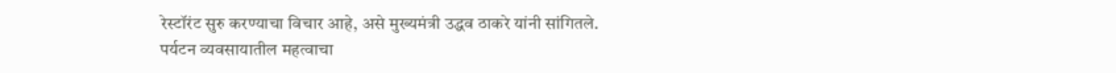रेस्टॉरंट सुरु करण्याचा विचार आहे, असे मुख्यमंत्री उद्धव ठाकरे यांनी सांगितले.
पर्यटन व्यवसायातील महत्वाचा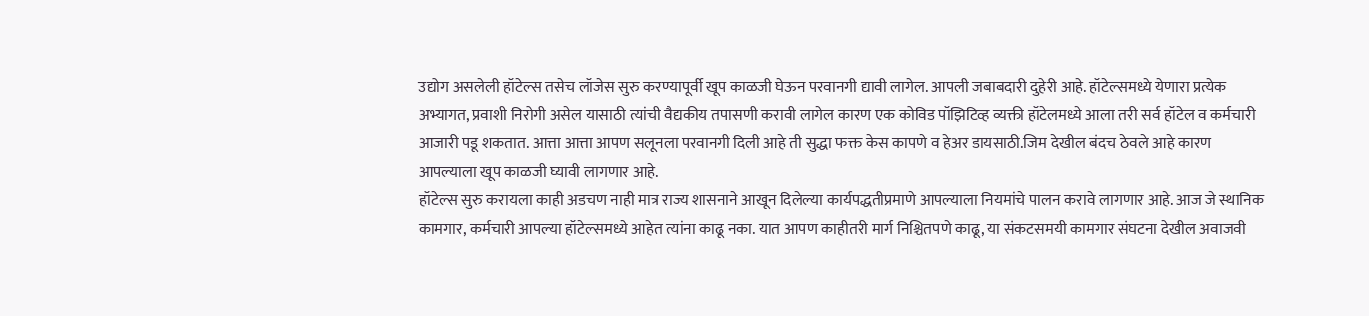उद्योग असलेली हॉटेल्स तसेच लॉजेस सुरु करण्यापूर्वी खूप काळजी घेऊन परवानगी द्यावी लागेल. आपली जबाबदारी दुहेरी आहे. हॉटेल्समध्ये येणारा प्रत्येक अभ्यागत, प्रवाशी निरोगी असेल यासाठी त्यांची वैद्यकीय तपासणी करावी लागेल कारण एक कोविड पॉझिटिव्ह व्यक्ती हॉटेलमध्ये आला तरी सर्व हॉटेल व कर्मचारी आजारी पडू शकतात. आत्ता आत्ता आपण सलूनला परवानगी दिली आहे ती सुद्धा फक्त केस कापणे व हेअर डायसाठी.जिम देखील बंदच ठेवले आहे कारण आपल्याला खूप काळजी घ्यावी लागणार आहे.
हॉटेल्स सुरु करायला काही अडचण नाही मात्र राज्य शासनाने आखून दिलेल्या कार्यपद्धतीप्रमाणे आपल्याला नियमांचे पालन करावे लागणार आहे. आज जे स्थानिक कामगार, कर्मचारी आपल्या हॉटेल्समध्ये आहेत त्यांना काढू नका. यात आपण काहीतरी मार्ग निश्चितपणे काढू, या संकटसमयी कामगार संघटना देखील अवाजवी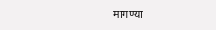मागण्या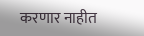करणार नाहीत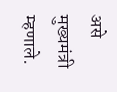असे मुख्यमंत्री म्हणाले.